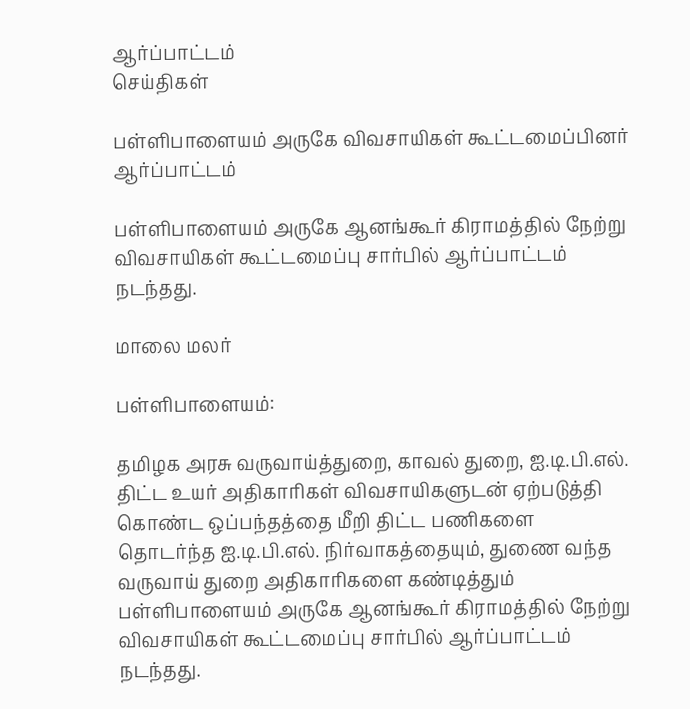ஆர்ப்பாட்டம்
செய்திகள்

பள்ளிபாளையம் அருகே விவசாயிகள் கூட்டமைப்பினர் ஆர்ப்பாட்டம்

பள்ளிபாளையம் அருகே ஆனங்கூர் கிராமத்தில் நேற்று விவசாயிகள் கூட்டமைப்பு சார்பில் ஆர்ப்பாட்டம் நடந்தது.

மாலை மலர்

பள்ளிபாளையம்:

தமிழக அரசு வருவாய்த்துறை, காவல் துறை, ஐ.டி.பி.எல். திட்ட உயர் அதிகாரிகள் விவசாயிகளுடன் ஏற்படுத்தி கொண்ட ஒப்பந்தத்தை மீறி திட்ட பணிகளை தொடர்ந்த ஐ.டி.பி.எல். நிர்வாகத்தையும், துணை வந்த வருவாய் துறை அதிகாரிகளை கண்டித்தும் பள்ளிபாளையம் அருகே ஆனங்கூர் கிராமத்தில் நேற்று விவசாயிகள் கூட்டமைப்பு சார்பில் ஆர்ப்பாட்டம் நடந்தது.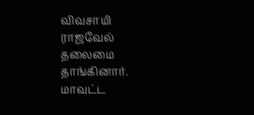விவசாயி ராஜவேல் தலைமை தாங்கினார். மாவட்ட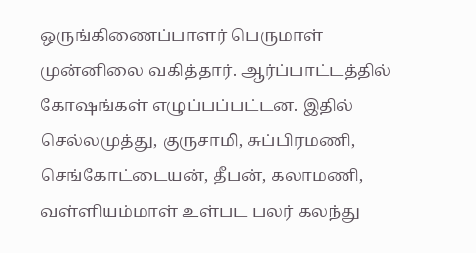ஒருங்கிணைப்பாளர் பெருமாள் முன்னிலை வகித்தார். ஆர்ப்பாட்டத்தில் கோஷங்கள் எழுப்பப்பட்டன. இதில் செல்லமுத்து, குருசாமி, சுப்பிரமணி, செங்கோட்டையன், தீபன், கலாமணி, வள்ளியம்மாள் உள்பட பலர் கலந்து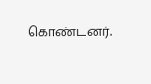கொண்டனர்.